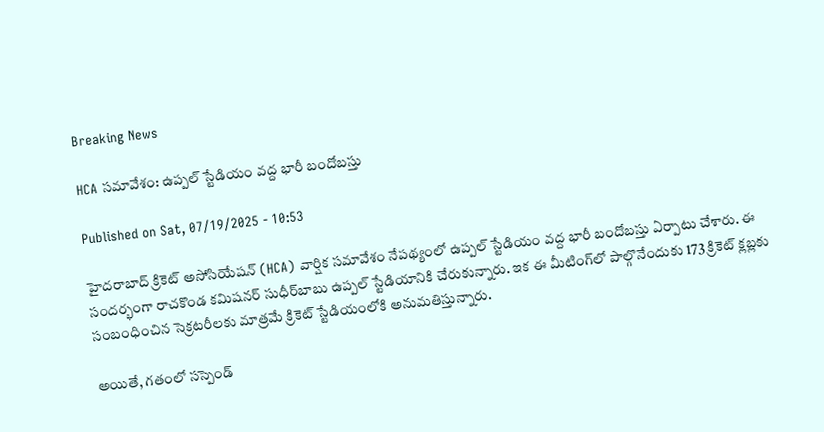Breaking News

HCA సమావేశం: ఉప్పల్ స్టేడియం వద్ద భారీ బందోబస్తు

Published on Sat, 07/19/2025 - 10:53

హైదరాబాద్ క్రికెట్ అసోసియేషన్ (HCA) వార్షిక సమావేశం నేపథ్యంలో ఉప్పల్ స్టేడియం వద్ద భారీ బందోబస్తు ఏర్పాటు చేశారు. ఈ సందర్భంగా రాచకొండ కమిషనర్‌ సుధీర్‌బాబు ఉప్పల్‌ స్టేడియానికి చేరుకున్నారు. ఇక ఈ మీటింగ్‌లో పాల్గొనేందుకు 173 క్రికెట్ క్లబ్లకు సంబంధించిన సెక్రటరీలకు మాత్రమే క్రికెట్ స్టేడియంలోకి అనుమతిస్తున్నారు.

అయితే, గతంలో సస్పెండ్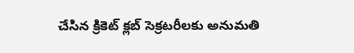చేసిన క్రికెట్ క్లబ్ సెక్రటరీలకు అనుమతి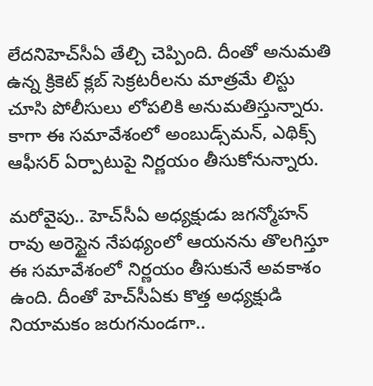లేదనిహెచ్‌సీఏ తేల్చి చెప్పింది. దీంతో అనుమతి ఉన్న క్రికెట్ క్లబ్ సెక్రటరీలను మాత్రమే లిస్టు చూసి పోలీసులు లోపలికి అనుమతిస్తున్నారు. కాగా ఈ సమావేశంలో అంబుడ్స్‌మన్‌, ఎథిక్స్‌ ఆఫీసర్‌ ఏర్పాటుపై నిర్ణయం తీసుకోనున్నారు.

మరోవైపు.. హెచ్‌సీఏ అధ్యక్షుడు జగన్మోహన్‌ రావు అరెస్టైన నేపథ్యంలో ఆయనను తొలగిస్తూ ఈ సమావేశంలో నిర్ణయం తీసుకునే అవకాశం ఉంది. దీంతో హెచ్‌సీఏకు కొత్త అధ్యక్షుడి నియామకం జరుగనుండగా..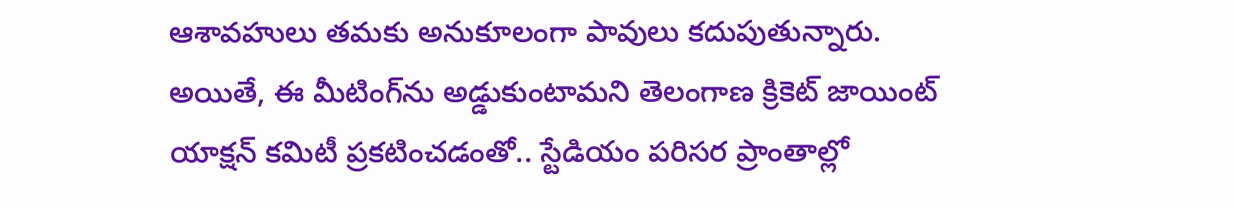ఆశావహులు తమకు అనుకూలంగా పావులు కదుపుతున్నారు. అయితే, ఈ మీటింగ్‌ను అడ్డుకుంటామని తెలంగాణ క్రికెట్‌ జాయింట్‌ యాక్షన్‌ కమిటీ ప్రకటించడంతో.. స్టేడియం పరిసర ప్రాంతాల్లో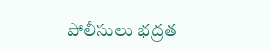పోలీసులు భద్రత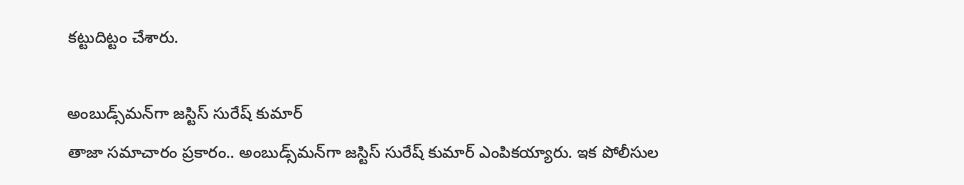కట్టుదిట్టం చేశారు.

అంబుడ్స్‌మన్‌గా జస్టిస్ సురేష్ కుమార్
తాజా సమాచారం ప్రకారం.. అంబుడ్స్‌మన్‌గా జస్టిస్ సురేష్ కుమార్ ఎంపికయ్యారు. ఇక పోలీసుల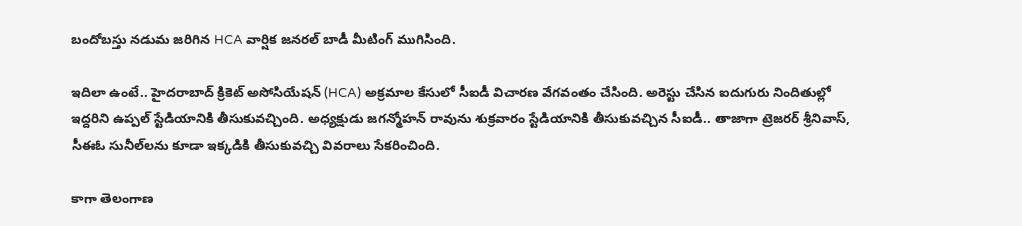బందోబస్తు నడుమ జరిగిన HCA వార్షిక జనరల్ బాడీ మీటింగ్‌ ముగిసింది.

ఇదిలా ఉంటే.. హైదరాబాద్‌ క్రికెట్‌ అసోసియేషన్‌ (HCA) అక్రమాల కేసులో సీఐడీ విచారణ వేగవంతం చేసింది. అరెస్టు చేసిన ఐదుగురు నిందితుల్లో ఇద్దరిని ఉప్పల్‌ స్టేడియానికి తీసుకువచ్చింది. అధ్యక్షుడు జగన్మోహన్‌ రావును శుక్రవారం స్టేడియానికి తీసుకువచ్చిన సీఐడీ.. తాజాగా ట్రెజరర్ శ్రీనివాస్, సీఈఓ సునీల్‌లను కూడా ఇక్కడికి తీసుకువచ్చి వివరాలు సేకరించింది.

కాగా తెలంగాణ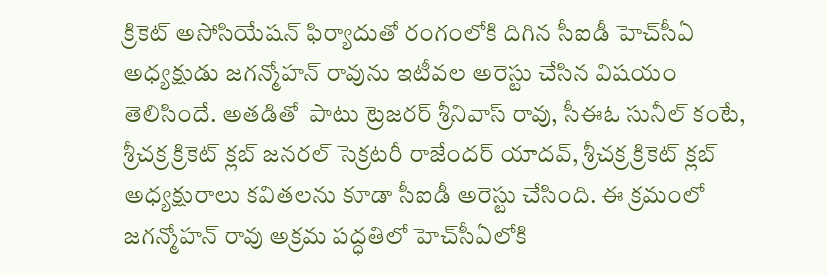క్రికెట్‌ అసోసియేషన్‌ ఫిర్యాదుతో రంగంలోకి దిగిన సీఐడీ హెచ్‌సీఏ అధ్యక్షుడు జగన్మోహన్‌ రావును ఇటీవల అరెస్టు చేసిన విషయం తెలిసిందే. అతడితో  పాటు ట్రెజరర్‌ శ్రీనివాస్ రావు, సీఈఓ సునీల్ కంటే, శ్రీచక్ర క్రికెట్ క్లబ్ జనరల్ సెక్రటరీ రాజేందర్ యాదవ్, శ్రీచక్ర క్రికెట్ క్లబ్ అధ్యక్షురాలు కవితలను కూడా సీఐడీ అరెస్టు చేసింది. ఈ క్రమంలో జగన్మోహన్‌ రావు అక్రమ పద్ధతిలో హెచ్‌సీఏలోకి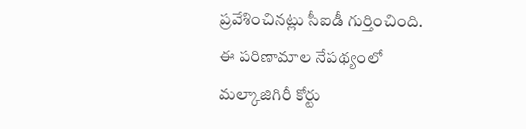ప్రవేశించినట్లు సీఐడీ గుర్తించింది. ఈ పరిణామాల నేపథ్యంలో మల్కాజిగిరీ కోర్టు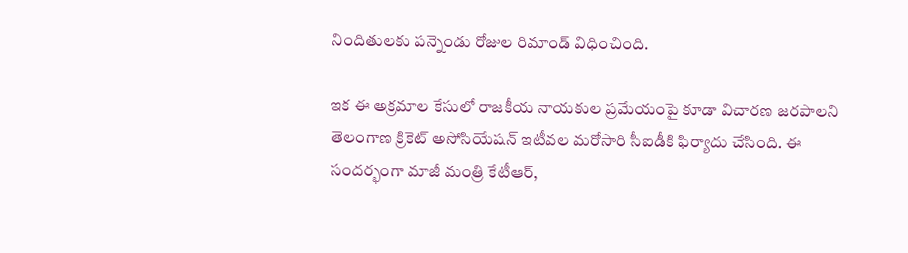నిందితులకు పన్నెండు రోజుల రిమాండ్‌ విధించింది.

ఇక ఈ అక్రమాల కేసులో రాజకీయ నాయకుల ప్రమేయంపై కూడా విచారణ జరపాలని తెలంగాణ క్రికెట్‌ అసోసియేషన్‌ ఇటీవల మరోసారి సీఐడీకి ఫిర్యాదు చేసింది. ఈ సందర్భంగా మాజీ మంత్రి కేటీఆర్,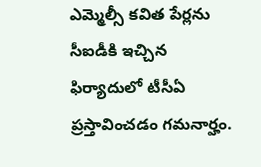ఎమ్మెల్సీ కవిత పేర్లను సీఐడీకి ఇచ్చిన ఫిర్యాదులో టీసీఏ ప్రస్తావించడం గమనార్హం.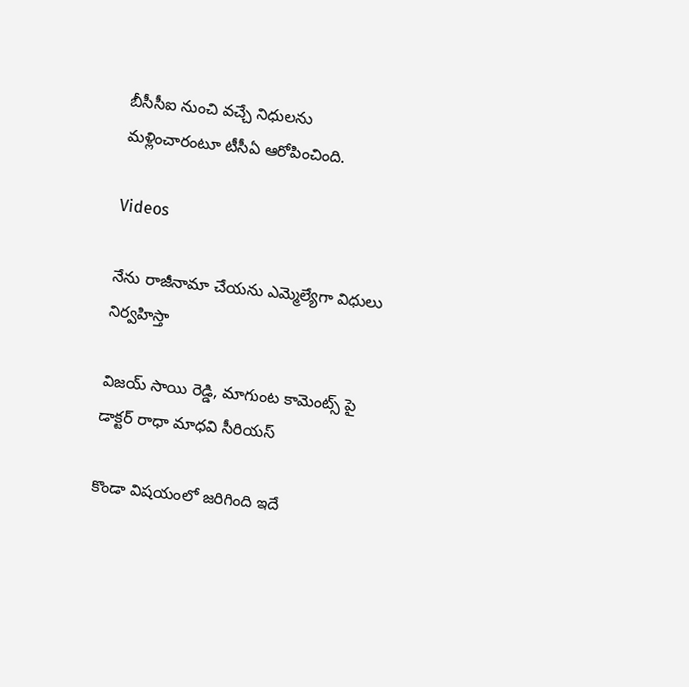బీసీసీఐ నుంచి వచ్చే నిధులను మళ్లించారంటూ టీసీఏ ఆరోపించింది.

Videos

నేను రాజీనామా చేయను ఎమ్మెల్యేగా విధులు నిర్వహిస్తా

విజయ్ సాయి రెడ్డి, మాగుంట కామెంట్స్ పై డాక్టర్ రాధా మాధవి సీరియస్

కొండా విషయంలో జరిగింది ఇదే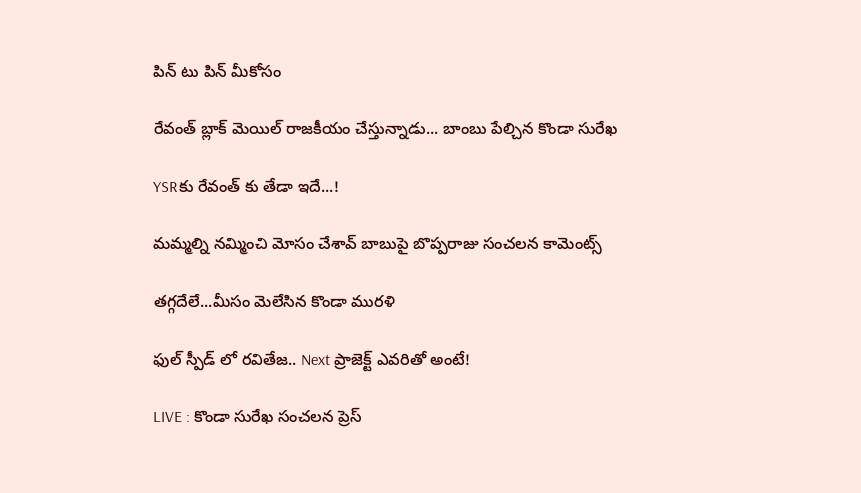పిన్ టు పిన్ మీకోసం

రేవంత్ బ్లాక్ మెయిల్ రాజకీయం చేస్తున్నాడు... బాంబు పేల్చిన కొండా సురేఖ

YSRకు రేవంత్ కు తేడా ఇదే...!

మమ్మల్ని నమ్మించి మోసం చేశావ్ బాబుపై బొప్పరాజు సంచలన కామెంట్స్

తగ్గదేలే...మీసం మెలేసిన కొండా మురళి

ఫుల్ స్పీడ్ లో రవితేజ.. Next ప్రాజెక్ట్ ఎవరితో అంటే!

LIVE : కొండా సురేఖ సంచలన ప్రెస్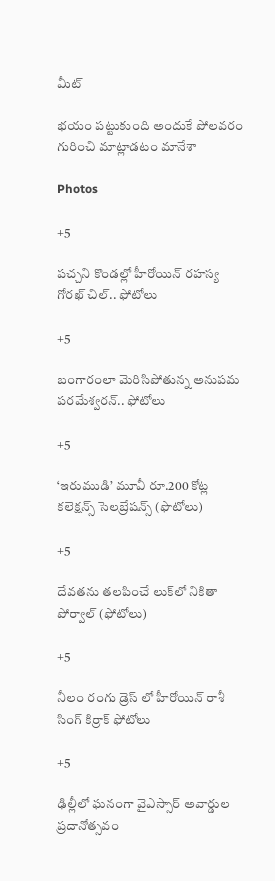మీట్

భయం పట్టుకుంది అందుకే పోలవరం గురించి మాట్లాడటం మానేశా

Photos

+5

పచ్చని కొండల్లో హీరోయిన్ రహస్య గోరఖ్ చిల్.. ఫోటోలు

+5

బంగారంలా మెరిసిపోతున్న అనుపమ పరమేశ్వరన్.. ఫోటోలు

+5

‘ఇరుముడి’ మూవీ రూ.200 కోట్ల కలెక్షన్స్ సెలబ్రేషన్స్ (ఫొటోలు)

+5

దేవతను తలపించే లుక్‌లో నికితా పోర్వాల్‌ (ఫోటోలు)

+5

నీలం రంగు డ్రెస్ లో హీరోయిన్ రాశీ సింగ్ కిర్రాక్ ఫోటోలు

+5

ఢిల్లీలో ఘనంగా వైఎస్సార్‌ అవార్డుల ప్రదానోత్సవం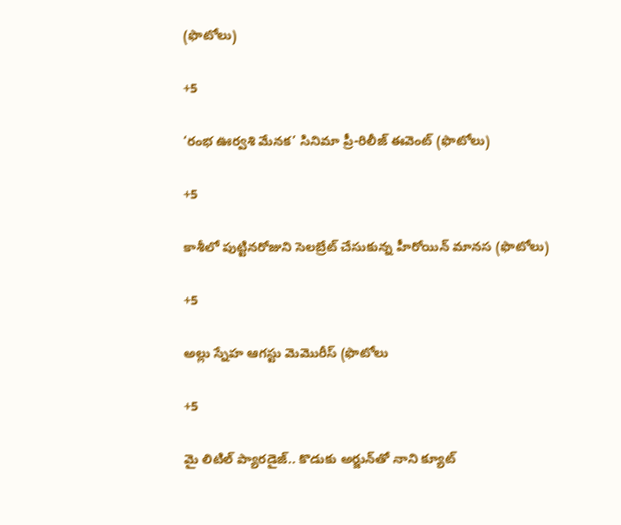(ఫొటోలు)

+5

‘రంభ ఊర్వశి మేనక’ సినిమా ప్రీ-రిలీజ్ ఈవెంట్‌ (ఫొటోలు)

+5

కాశీలో పుట్టినరోజుని సెలబ్రేట్ చేసుకున్న హీరోయిన్ మానస (ఫొటోలు)

+5

అల్లు స్నేహ ఆగస్టు మెమొరీస్ (ఫొటోలు

+5

మై లిటిల్ ప్యారడైజ్‌.. కొడుకు అర్జున్‌తో నాని క్యూట్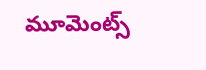మూమెంట్స్‌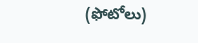(ఫోటోలు)